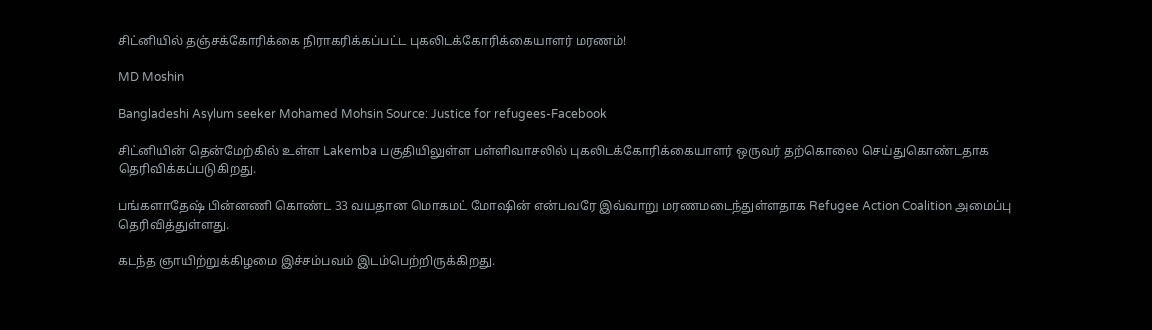சிட்னியில் தஞ்சக்கோரிக்கை நிராகரிக்கப்பட்ட புகலிடக்கோரிக்கையாளர் மரணம்!

MD Moshin

Bangladeshi Asylum seeker Mohamed Mohsin Source: Justice for refugees-Facebook

சிட்னியின் தென்மேற்கில் உள்ள Lakemba பகுதியிலுள்ள பள்ளிவாசலில் புகலிடக்கோரிக்கையாளர் ஒருவர் தற்கொலை செய்துகொண்டதாக தெரிவிக்கப்படுகிறது.

பங்களாதேஷ் பின்னணி கொண்ட 33 வயதான மொகமட் மோஷின் என்பவரே இவ்வாறு மரணமடைந்துள்ளதாக Refugee Action Coalition அமைப்பு தெரிவித்துள்ளது.

கடந்த ஞாயிற்றுக்கிழமை இச்சம்பவம் இடம்பெற்றிருக்கிறது.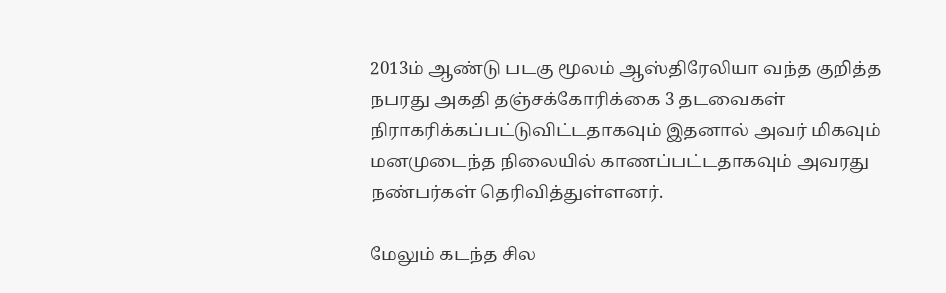2013ம் ஆண்டு படகு மூலம் ஆஸ்திரேலியா வந்த குறித்த நபரது அகதி தஞ்சக்கோரிக்கை 3 தடவைகள் நிராகரிக்கப்பட்டுவிட்டதாகவும் இதனால் அவர் மிகவும் மனமுடைந்த நிலையில் காணப்பட்டதாகவும் அவரது நண்பர்கள் தெரிவித்துள்ளனர்.

மேலும் கடந்த சில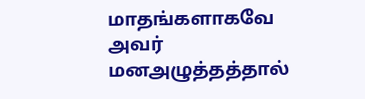மாதங்களாகவே அவர் மனஅழுத்தத்தால்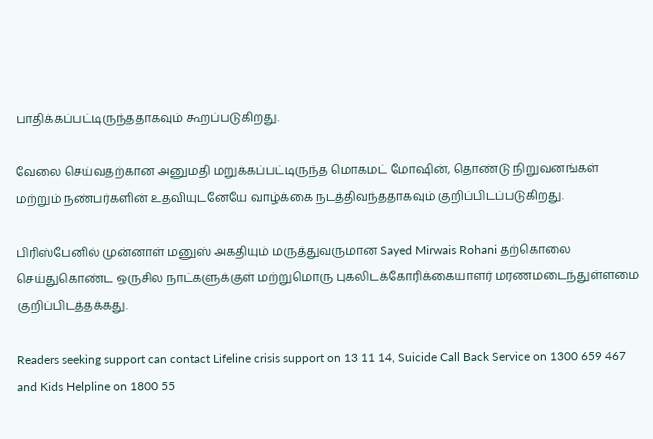பாதிக்கப்பட்டிருந்ததாகவும் கூறப்படுகிறது.

வேலை செய்வதற்கான அனுமதி மறுக்கப்பட்டிருந்த மொகமட் மோஷின், தொண்டு நிறுவனங்கள் மற்றும் நண்பர்களின் உதவியுடனேயே வாழ்க்கை நடத்திவந்ததாகவும் குறிப்பிடப்படுகிறது.

பிரிஸ்பேனில் முன்னாள் மனுஸ் அகதியும் மருத்துவருமான Sayed Mirwais Rohani தற்கொலை செய்துகொண்ட ஒருசில நாட்களுக்குள் மற்றுமொரு புகலிடக்கோரிக்கையாளர் மரணமடைந்துள்ளமை குறிப்பிடத்தக்கது.

Readers seeking support can contact Lifeline crisis support on 13 11 14, Suicide Call Back Service on 1300 659 467 and Kids Helpline on 1800 55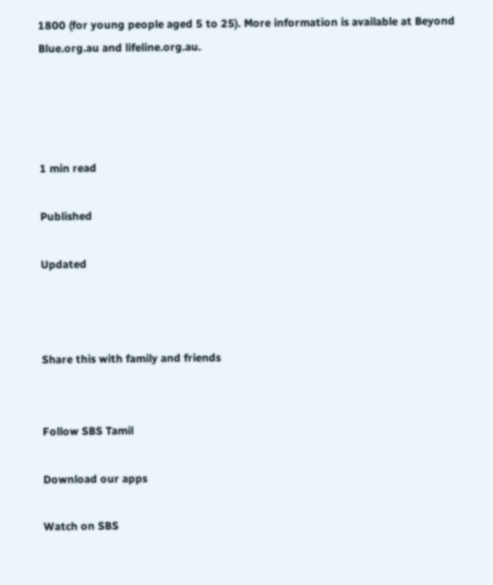1800 (for young people aged 5 to 25). More information is available at Beyond Blue.org.au and lifeline.org.au.




1 min read

Published

Updated



Share this with family and friends


Follow SBS Tamil

Download our apps

Watch on SBS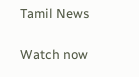Tamil News

Watch now